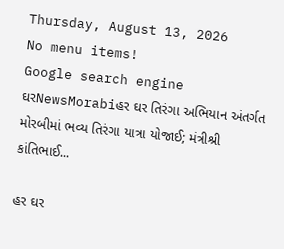Thursday, August 13, 2026
No menu items!
Google search engine
ઘરNewsMorabiહર ઘર તિરંગા અભિયાન અંતર્ગત મોરબીમાં ભવ્ય તિરંગા યાત્રા યોજાઈ; મંત્રીશ્રી કાંતિભાઈ...

હર ઘર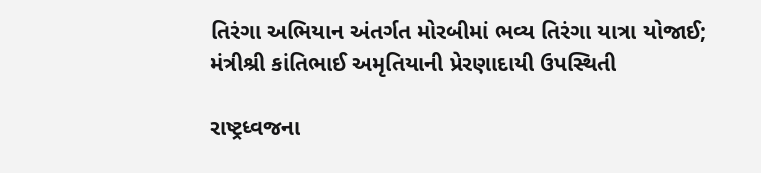તિરંગા અભિયાન અંતર્ગત મોરબીમાં ભવ્ય તિરંગા યાત્રા યોજાઈ; મંત્રીશ્રી કાંતિભાઈ અમૃતિયાની પ્રેરણાદાયી ઉપસ્થિતી

રાષ્ટ્રધ્વજના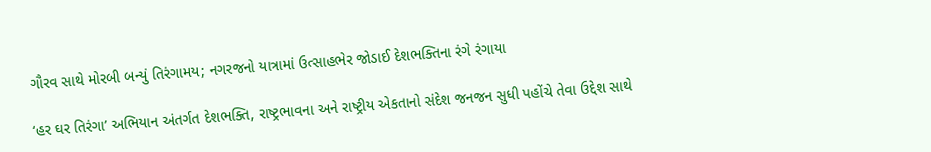ગૌરવ સાથે મોરબી બન્યું તિરંગામય; નગરજનો યાત્રામાં ઉત્સાહભેર જોડાઈ દેશભક્તિના રંગે રંગાયા

‘હર ઘર તિરંગા’ અભિયાન અંતર્ગત દેશભક્તિ, રાષ્ટ્રભાવના અને રાષ્ટ્રીય એકતાનો સંદેશ જનજન સુધી પહોંચે તેવા ઉદ્દેશ સાથે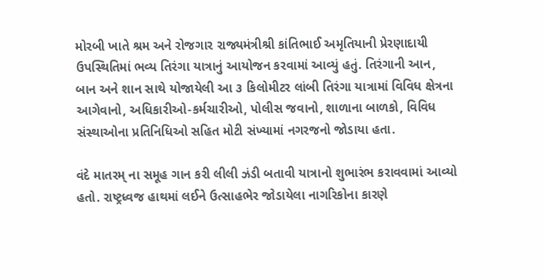મોરબી ખાતે શ્રમ અને રોજગાર રાજ્યમંત્રીશ્રી કાંતિભાઈ અમૃતિયાની પ્રેરણાદાયી ઉપસ્થિતિમાં ભવ્ય તિરંગા યાત્રાનું આયોજન કરવામાં આવ્યું હતું. તિરંગાની આન, બાન અને શાન સાથે યોજાયેલી આ ૩ કિલોમીટર લાંબી તિરંગા યાત્રામાં વિવિધ ક્ષેત્રના આગેવાનો, અધિકારીઓ-કર્મચારીઓ, પોલીસ જવાનો, શાળાના બાળકો, વિવિધ સંસ્થાઓના પ્રતિનિધિઓ સહિત મોટી સંખ્યામાં નગરજનો જોડાયા હતા.

વંદે માતરમ્ ના સમૂહ ગાન કરી લીલી ઝંડી બતાવી યાત્રાનો શુભારંભ કરાવવામાં આવ્યો હતો. રાષ્ટ્રધ્વજ હાથમાં લઈને ઉત્સાહભેર જોડાયેલા નાગરિકોના કારણે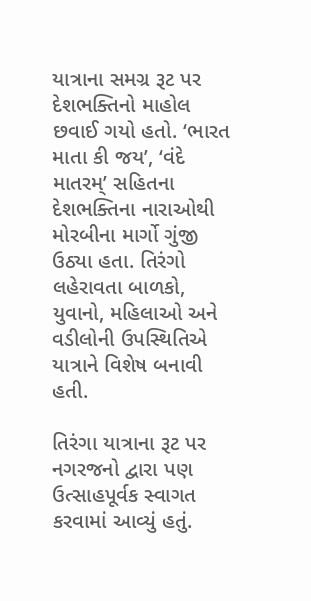યાત્રાના સમગ્ર રૂટ પર દેશભક્તિનો માહોલ છવાઈ ગયો હતો. ‘ભારત માતા કી જય’, ‘વંદે માતરમ્’ સહિતના દેશભક્તિના નારાઓથી મોરબીના માર્ગો ગુંજી ઉઠ્યા હતા. તિરંગો લહેરાવતા બાળકો, યુવાનો, મહિલાઓ અને વડીલોની ઉપસ્થિતિએ યાત્રાને વિશેષ બનાવી હતી.

તિરંગા યાત્રાના રૂટ પર નગરજનો દ્વારા પણ ઉત્સાહપૂર્વક સ્વાગત કરવામાં આવ્યું હતું.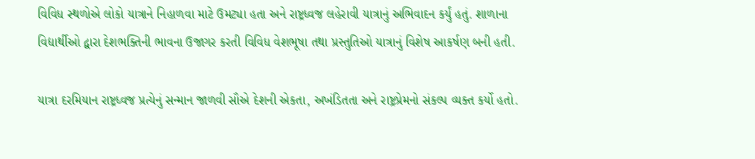વિવિધ સ્થળોએ લોકો યાત્રાને નિહાળવા માટે ઉમટ્યા હતા અને રાષ્ટ્રધ્વજ લહેરાવી યાત્રાનું અભિવાદન કર્યું હતું. શાળાના વિદ્યાર્થીઓ દ્વારા દેશભક્તિની ભાવના ઉજાગર કરતી વિવિધ વેશભૂષા તથા પ્રસ્તુતિઓ યાત્રાનું વિશેષ આકર્ષણ બની હતી.

યાત્રા દરમિયાન રાષ્ટ્રધ્વજ પ્રત્યેનું સન્માન જાળવી સૌએ દેશની એકતા, અખંડિતતા અને રાષ્ટ્રપ્રેમનો સંકલ્પ વ્યક્ત કર્યો હતો.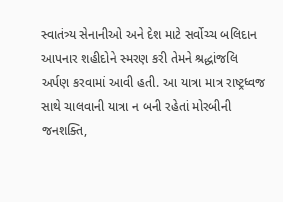સ્વાતંત્ર્ય સેનાનીઓ અને દેશ માટે સર્વોચ્ચ બલિદાન આપનાર શહીદોને સ્મરણ કરી તેમને શ્રદ્ધાંજલિ અર્પણ કરવામાં આવી હતી. આ યાત્રા માત્ર રાષ્ટ્રધ્વજ સાથે ચાલવાની યાત્રા ન બની રહેતાં મોરબીની જનશક્તિ,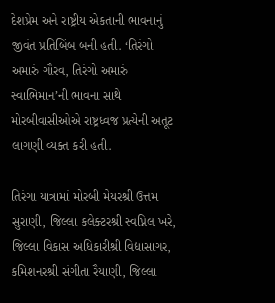દેશપ્રેમ અને રાષ્ટ્રીય એકતાની ભાવનાનું જીવંત પ્રતિબિંબ બની હતી. ‘તિરંગો અમારું ગૌરવ, તિરંગો અમારું સ્વાભિમાન’ની ભાવના સાથે મોરબીવાસીઓએ રાષ્ટ્રધ્વજ પ્રત્યેની અતૂટ લાગણી વ્યક્ત કરી હતી.

તિરંગા યાત્રામાં મોરબી મેયરશ્રી ઉત્તમ સુરાણી, જિલ્લા કલેક્ટરશ્રી સ્વપ્નિલ ખરે, જિલ્લા વિકાસ અધિકારીશ્રી વિદ્યાસાગર, કમિશનરશ્રી સંગીતા રૈયાણી, જિલ્લા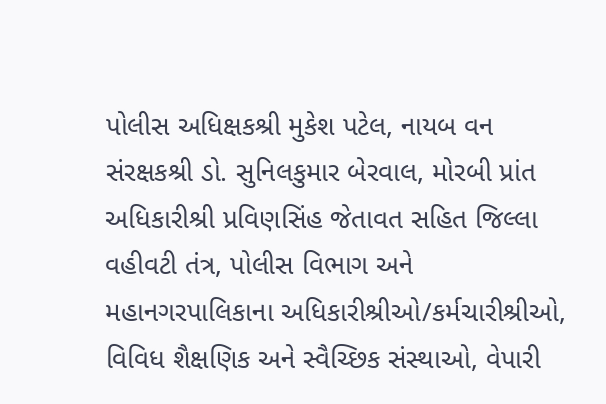પોલીસ અધિક્ષકશ્રી મુકેશ પટેલ, નાયબ વન સંરક્ષકશ્રી ડો. સુનિલકુમાર બેરવાલ, મોરબી પ્રાંત અધિકારીશ્રી પ્રવિણસિંહ જેતાવત સહિત જિલ્લા વહીવટી તંત્ર, પોલીસ વિભાગ અને મહાનગરપાલિકાના અધિકારીશ્રીઓ/કર્મચારીશ્રીઓ, વિવિધ શૈક્ષણિક અને સ્વૈચ્છિક સંસ્થાઓ, વેપારી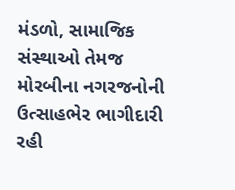મંડળો, સામાજિક સંસ્થાઓ તેમજ મોરબીના નગરજનોની ઉત્સાહભેર ભાગીદારી રહી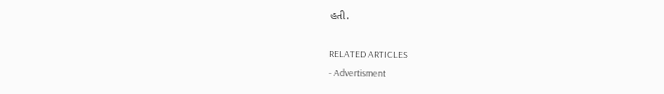હતી.

RELATED ARTICLES
- Advertisment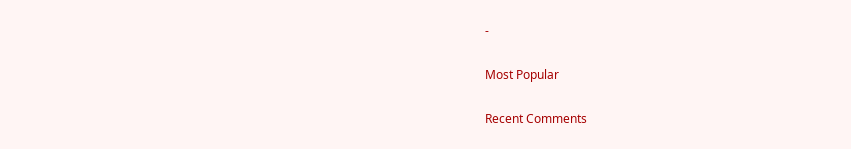-

Most Popular

Recent Comments